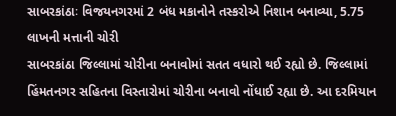સાબરકાંઠાઃ વિજયનગરમાં 2 બંધ મકાનોને તસ્કરોએ નિશાન બનાવ્યા, 5.75 લાખની મત્તાની ચોરી
સાબરકાંઠા જિલ્લામાં ચોરીના બનાવોમાં સતત વધારો થઈ રહ્યો છે. જિલ્લામાં હિંમતનગર સહિતના વિસ્તારોમાં ચોરીના બનાવો નોંધાઈ રહ્યા છે. આ દરમિયાન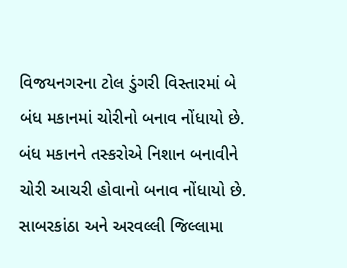વિજયનગરના ટોલ ડુંગરી વિસ્તારમાં બે બંધ મકાનમાં ચોરીનો બનાવ નોંધાયો છે. બંધ મકાનને તસ્કરોએ નિશાન બનાવીને ચોરી આચરી હોવાનો બનાવ નોંધાયો છે.
સાબરકાંઠા અને અરવલ્લી જિલ્લામા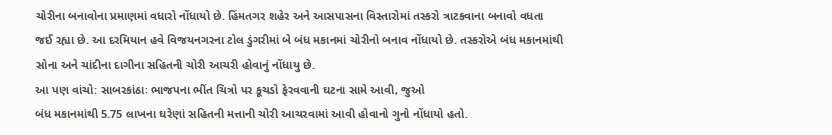ચોરીના બનાવોના પ્રમાણમાં વધારો નોંધાયો છે. હિંમતગર શહેર અને આસપાસના વિસ્તારોમાં તસ્કરો ત્રાટકવાના બનાવો વધતા જઈ રહ્યા છે. આ દરમિયાન હવે વિજયનગરના ટોલ ડુંગરીમાં બે બંધ મકાનમાં ચોરીનો બનાવ નોંધાયો છે. તસ્કરોએ બંધ મકાનમાંથી સોના અને ચાંદીના દાગીના સહિતની ચોરી આચરી હોવાનું નોંધાયુ છે.
આ પણ વાંચો: સાબરકાંઠાઃ ભાજપના ભીંત ચિત્રો પર કૂચડો ફેરવવાની ઘટના સામે આવી, જુઓ
બંધ મકાનમાંથી 5.75 લાખના ઘરેણાં સહિતની મત્તાની ચોરી આચરવામાં આવી હોવાનો ગુનો નોંધાયો હતો.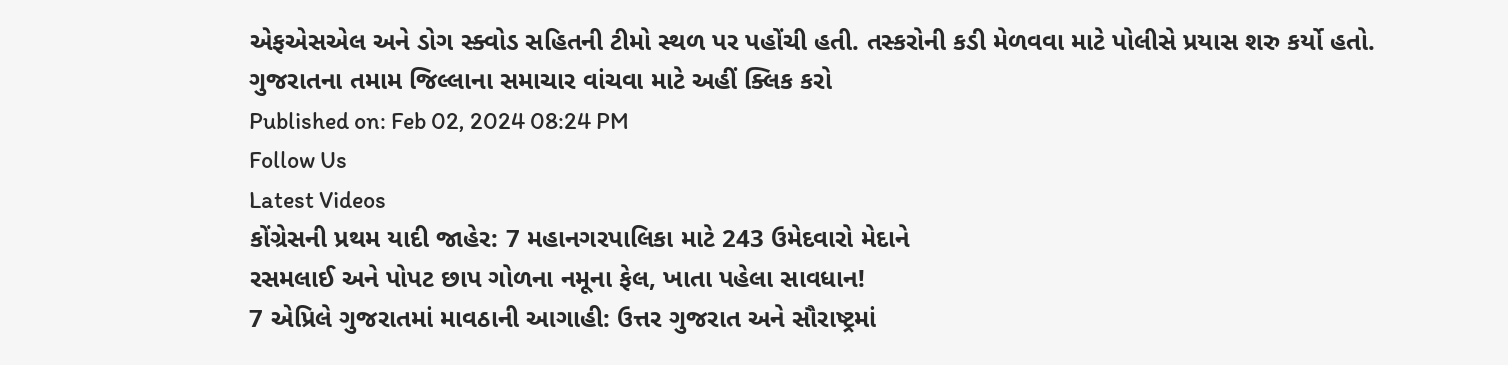એફએસએલ અને ડોગ સ્ક્વોડ સહિતની ટીમો સ્થળ પર પહોંચી હતી. તસ્કરોની કડી મેળવવા માટે પોલીસે પ્રયાસ શરુ કર્યો હતો.
ગુજરાતના તમામ જિલ્લાના સમાચાર વાંચવા માટે અહીં ક્લિક કરો
Published on: Feb 02, 2024 08:24 PM
Follow Us
Latest Videos
કોંગ્રેસની પ્રથમ યાદી જાહેર: 7 મહાનગરપાલિકા માટે 243 ઉમેદવારો મેદાને
રસમલાઈ અને પોપટ છાપ ગોળના નમૂના ફેલ, ખાતા પહેલા સાવધાન!
7 એપ્રિલે ગુજરાતમાં માવઠાની આગાહી: ઉત્તર ગુજરાત અને સૌરાષ્ટ્રમાં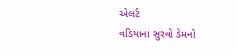એલર્ટ
વડિયાના સુરવો ડેમનો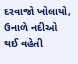દરવાજો ખોલાયો, ઉનાળે નદીઓ થઈ વહેતી